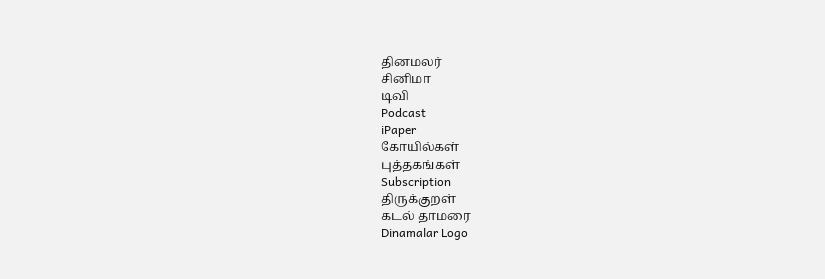தினமலர்
சினிமா
டிவி
Podcast
iPaper
கோயில்கள்
புத்தகங்கள்
Subscription
திருக்குறள்
கடல் தாமரை
Dinamalar Logo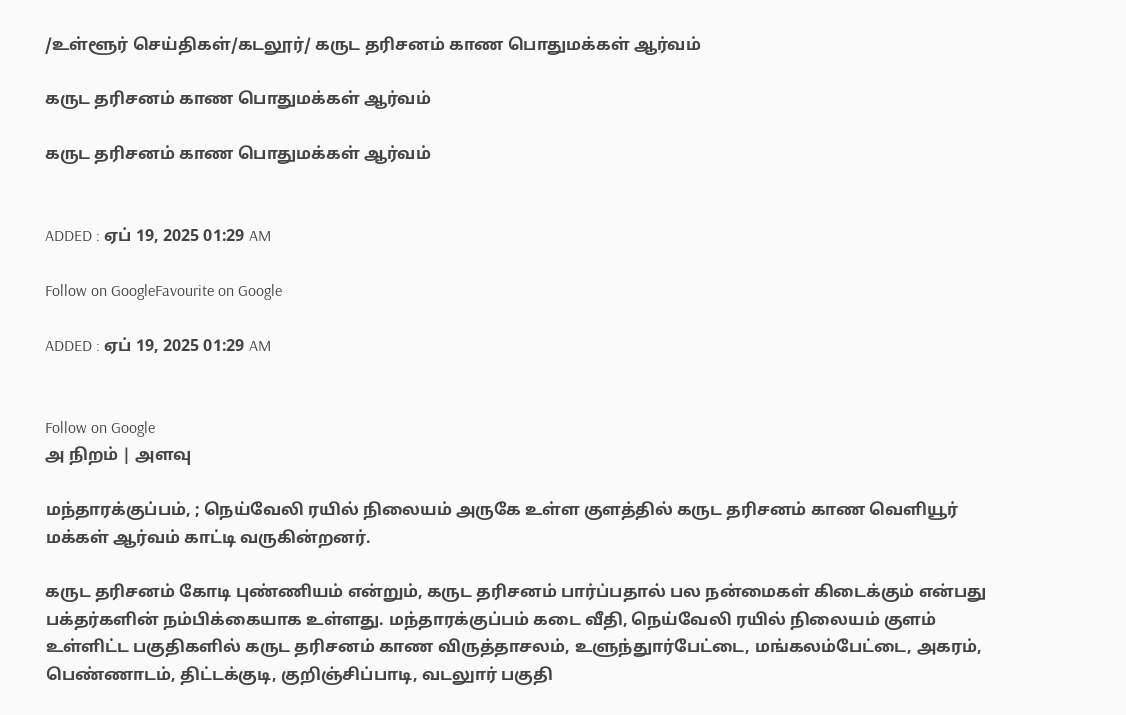/உள்ளூர் செய்திகள்/கடலூர்/ கருட தரிசனம் காண பொதுமக்கள் ஆர்வம்

கருட தரிசனம் காண பொதுமக்கள் ஆர்வம்

கருட தரிசனம் காண பொதுமக்கள் ஆர்வம்


ADDED : ஏப் 19, 2025 01:29 AM

Follow on GoogleFavourite on Google

ADDED : ஏப் 19, 2025 01:29 AM


Follow on Google
அ நிறம் | அளவு

மந்தாரக்குப்பம், ; நெய்வேலி ரயில் நிலையம் அருகே உள்ள குளத்தில் கருட தரிசனம் காண வெளியூர் மக்கள் ஆர்வம் காட்டி வருகின்றனர்.

கருட தரிசனம் கோடி புண்ணியம் என்றும், கருட தரிசனம் பார்ப்பதால் பல நன்மைகள் கிடைக்கும் என்பது பக்தர்களின் நம்பிக்கையாக உள்ளது. மந்தாரக்குப்பம் கடை வீதி, நெய்வேலி ரயில் நிலையம் குளம் உள்ளிட்ட பகுதிகளில் கருட தரிசனம் காண விருத்தாசலம், உளுந்துார்பேட்டை, மங்கலம்பேட்டை, அகரம், பெண்ணாடம், திட்டக்குடி, குறிஞ்சிப்பாடி, வடலுார் பகுதி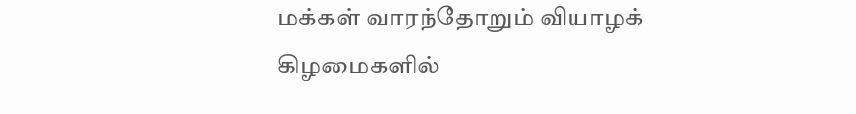மக்கள் வாரந்தோறும் வியாழக் கிழமைகளில்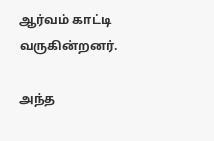ஆர்வம் காட்டி வருகின்றனர்.

அந்த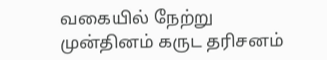வகையில் நேற்று முன்தினம் கருட தரிசனம்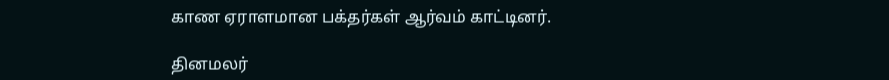காண ஏராளமான பக்தர்கள் ஆர்வம் காட்டினர்.

தினமலர்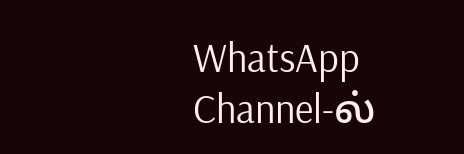WhatsApp Channel-ல்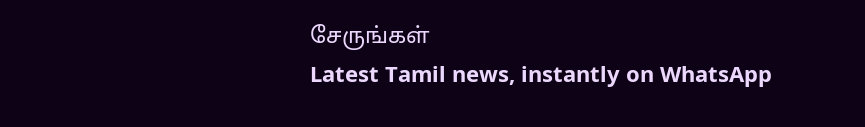சேருங்கள்
Latest Tamil news, instantly on WhatsApp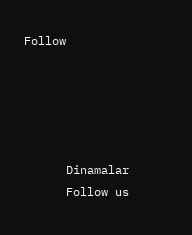Follow





      Dinamalar
      Follow us